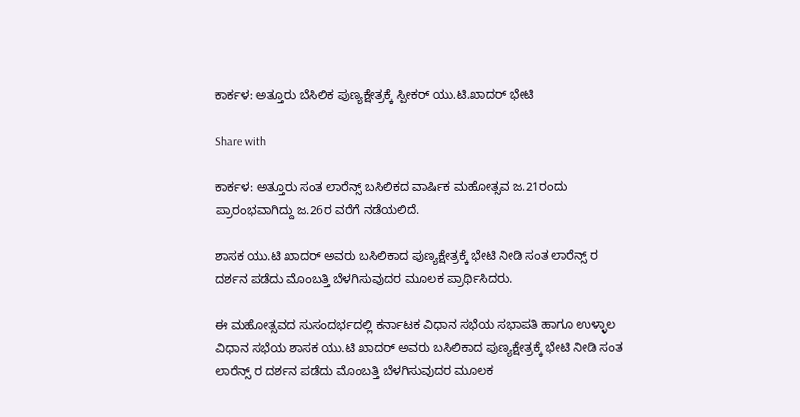ಕಾರ್ಕಳ: ಅತ್ತೂರು ಬೆಸಿಲಿಕ ಪುಣ್ಯಕ್ಷೇತ್ರಕ್ಕೆ ಸ್ಪೀಕರ್ ಯು.ಟಿ‌.ಖಾದರ್ ಭೇಟಿ

Share with

ಕಾರ್ಕಳ: ಅತ್ತೂರು ಸಂತ ಲಾರೆನ್ಸ್ ಬಸಿಲಿಕದ ವಾರ್ಷಿಕ ಮಹೋತ್ಸವ ಜ.21ರಂದು ಪ್ರಾರಂಭವಾಗಿದ್ದು ಜ.26ರ ವರೆಗೆ ನಡೆಯಲಿದೆ.

ಶಾಸಕ ಯು.ಟಿ‌ ಖಾದರ್ ಅವರು ಬಸಿಲಿಕಾದ ಪುಣ್ಯಕ್ಷೇತ್ರಕ್ಕೆ ಭೇಟಿ ನೀಡಿ ಸಂತ ಲಾರೆನ್ಸ್ ರ ದರ್ಶನ ಪಡೆದು ಮೊಂಬತ್ತಿ ಬೆಳಗಿಸುವುದರ ಮೂಲಕ ಪ್ರಾರ್ಥಿಸಿದರು.

ಈ ಮಹೋತ್ಸವದ ಸುಸಂದರ್ಭದಲ್ಲಿ ಕರ್ನಾಟಕ ವಿಧಾನ ಸಭೆಯ ಸಭಾಪತಿ ಹಾಗೂ ಉಳ್ಳಾಲ ವಿಧಾನ ಸಭೆಯ ಶಾಸಕ ಯು.ಟಿ‌ ಖಾದರ್ ಅವರು ಬಸಿಲಿಕಾದ ಪುಣ್ಯಕ್ಷೇತ್ರಕ್ಕೆ ಭೇಟಿ ನೀಡಿ ಸಂತ ಲಾರೆನ್ಸ್ ರ ದರ್ಶನ ಪಡೆದು ಮೊಂಬತ್ತಿ ಬೆಳಗಿಸುವುದರ ಮೂಲಕ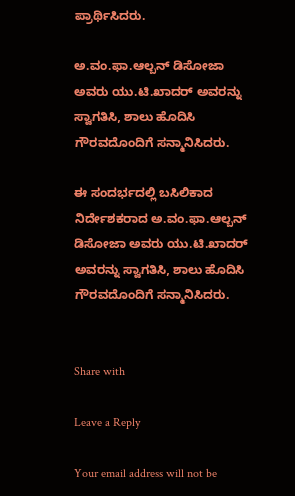ಪ್ರಾರ್ಥಿಸಿದರು.

ಅ.ವಂ.ಫಾ.ಆಲ್ಬನ್ ಡಿಸೋಜಾ ಅವರು ಯು.ಟಿ.ಖಾದರ್ ಅವರನ್ನು ಸ್ವಾಗತಿಸಿ, ಶಾಲು ಹೊದಿಸಿ ಗೌರವದೊಂದಿಗೆ ಸನ್ಮಾನಿಸಿದರು.

ಈ ಸಂದರ್ಭದಲ್ಲಿ ಬಸಿಲಿಕಾದ ನಿರ್ದೇಶಕರಾದ ಅ.ವಂ.ಫಾ.ಆಲ್ಬನ್ ಡಿಸೋಜಾ ಅವರು ಯು.ಟಿ.ಖಾದರ್ ಅವರನ್ನು ಸ್ವಾಗತಿಸಿ, ಶಾಲು ಹೊದಿಸಿ ಗೌರವದೊಂದಿಗೆ ಸನ್ಮಾನಿಸಿದರು.


Share with

Leave a Reply

Your email address will not be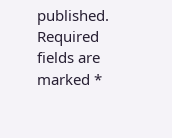published. Required fields are marked *